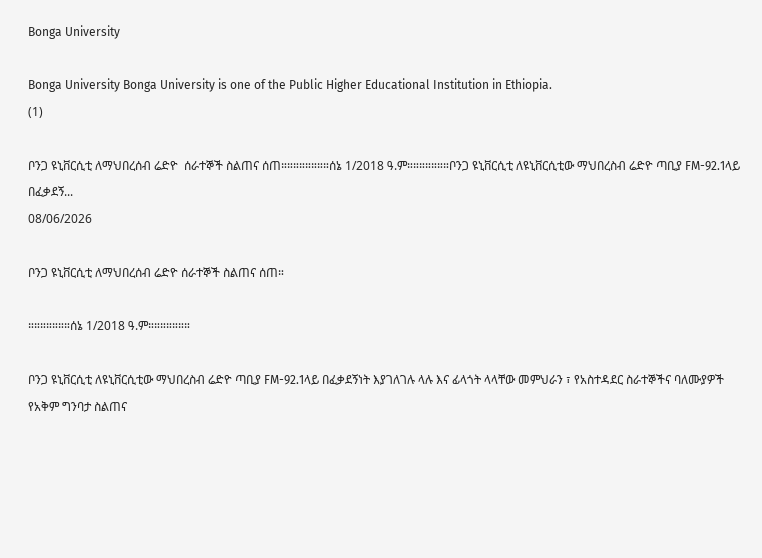Bonga University

Bonga University Bonga University is one of the Public Higher Educational Institution in Ethiopia.
(1)

ቦንጋ ዩኒቨርሲቲ ለማህበረሰብ ሬድዮ  ሰራተኞች ስልጠና ሰጠ።።።።።።።።ሰኔ 1/2018 ዓ.ም።።።።።።።ቦንጋ ዩኒቨርሲቲ ለዩኒቨርሲቲው ማህበረስብ ሬድዮ ጣቢያ FM-92.1ላይ በፈቃደኝ...
08/06/2026

ቦንጋ ዩኒቨርሲቲ ለማህበረሰብ ሬድዮ ሰራተኞች ስልጠና ሰጠ።

።።።።።።።ሰኔ 1/2018 ዓ.ም።።።።።።።

ቦንጋ ዩኒቨርሲቲ ለዩኒቨርሲቲው ማህበረስብ ሬድዮ ጣቢያ FM-92.1ላይ በፈቃደኝነት እያገለገሉ ላሉ እና ፊላጎት ላላቸው መምህራን ፣ የአስተዳደር ስራተኞችና ባለሙያዎች የአቅም ግንባታ ስልጠና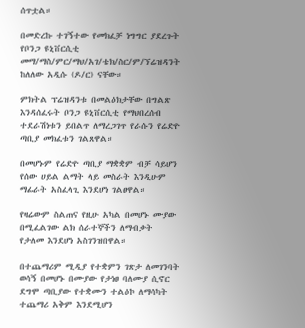ሰጥቷል።

በመድረኩ ተገኝተው የመክፈቻ ነግግር ያደረጉት የቦንጋ ዩኒቨርሲቲ መማ/ማስ/ምር/ማህ/አገ/ቴክ/ስር/ም/ኘሬዝዳንት ከለለው አዲሱ (ዶ/ር) ናቸው።

ምክትል ፕሬዝዳንቱ በመልዕክታቸው በግልጽ እንዳሰፈሩት ቦንጋ ዩኒቨርሲቲ የማህበረሰብ ተደራሽነቱን ይበልጥ ለማረጋገጥ የራሱን የሬድዮ ጣቢያ መክፈቱን ገልጸዋል።

በመሆኑም የሬድዮ ጣቢያ ማቋቋም ብቻ ሳይሆን የሰው ሀይል ልማት ላይ መስራት እንዲሁም ማፊራት አስፈላጊ እንደሆነ ገልፀዋል።

የዛሬውም ስልጠና የዚሁ አካል በመሆኑ ሙያው በሚፈልገው ልክ ሰራተኞችን ለማብቃት የታለመ እንደሆነ አስገንዝበዋል።

በተጨማሪም ሚዲያ የተቋምን ገጽታ ለመገንባት ወሳኝ በመሆኑ በሙያው የታነፀ ባለሙያ ሲኖር ደግሞ ጣቢያው የተቋሙን ተልዕኮ ለማሳካት ተጨማሪ አቅም እንደሚሆን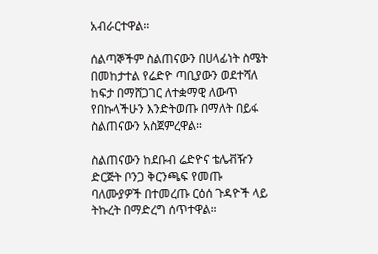አብራርተዋል።

ሰልጣኞችም ስልጠናውን በሀላፊነት ስሜት በመከታተል የሬድዮ ጣቢያውን ወደተሻለ ከፍታ በማሸጋገር ለተቋማዊ ለውጥ የበኩላችሁን እንድትወጡ በማለት በይፋ ስልጠናውን አስጀምረዋል።

ስልጠናውን ከደቡብ ሬድዮና ቴሌቭዥን ድርጅት ቦንጋ ቅርንጫፍ የመጡ ባለሙያዎች በተመረጡ ርዕሰ ጉዳዮች ላይ ትኩረት በማድረግ ሰጥተዋል።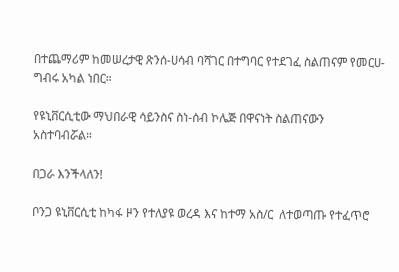በተጨማሪም ከመሠረታዊ ጽንሰ-ሀሳብ ባሻገር በተግባር የተደገፈ ስልጠናም የመርሀ-ግብሩ አካል ነበር።

የዩኒቨርሲቲው ማህበራዊ ሳይንስና ስነ-ሰብ ኮሌጅ በዋናነት ስልጠናውን አስተባብሯል።

በጋራ እንችላለን!

ቦንጋ ዩኒቨርሲቲ ከካፋ ዞን የተለያዩ ወረዳ እና ከተማ አስ/ር  ለተወጣጡ የተፈጥሮ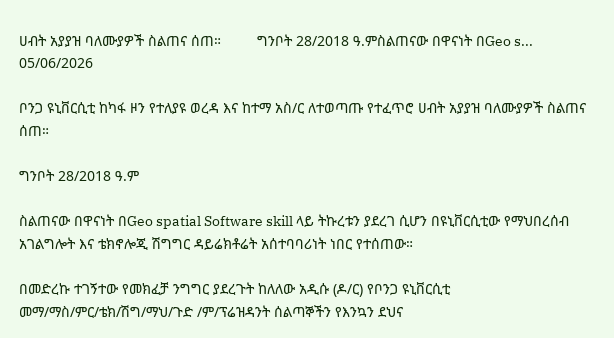ሀብት አያያዝ ባለሙያዎች ስልጠና ሰጠ።         ግንቦት 28/2018 ዓ.ምስልጠናው በዋናነት በGeo s...
05/06/2026

ቦንጋ ዩኒቨርሲቲ ከካፋ ዞን የተለያዩ ወረዳ እና ከተማ አስ/ር ለተወጣጡ የተፈጥሮ ሀብት አያያዝ ባለሙያዎች ስልጠና ሰጠ።

ግንቦት 28/2018 ዓ.ም

ስልጠናው በዋናነት በGeo spatial Software skill ላይ ትኩረቱን ያደረገ ሲሆን በዩኒቨርሲቲው የማህበረሰብ አገልግሎት እና ቴክኖሎጂ ሽግግር ዳይሬክቶሬት አሰተባባሪነት ነበር የተሰጠው።

በመድረኩ ተገኝተው የመክፈቻ ንግግር ያደረጉት ከለለው አዲሱ (ዶ/ር) የቦንጋ ዩኒቨርሲቲ መማ/ማስ/ምር/ቴክ/ሽግ/ማህ/ጉድ /ም/ፕሬዝዳንት ሰልጣኞችን የእንኳን ደህና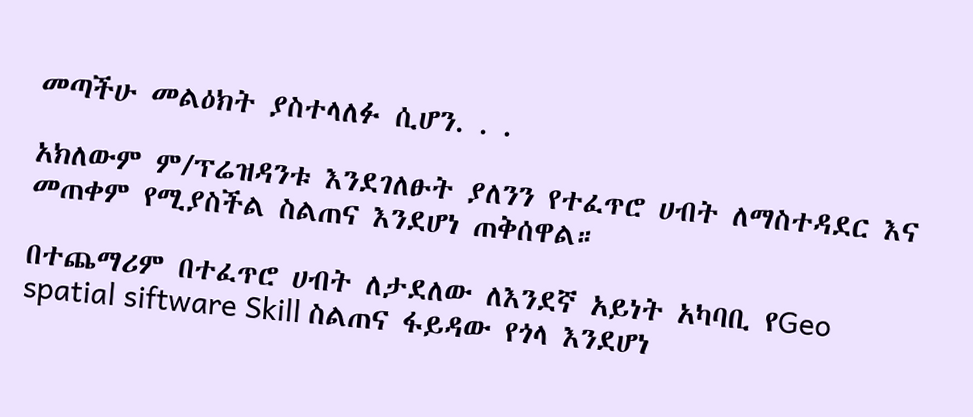መጣችሁ መልዕክት ያስተላለፉ ሲሆን. . .

አክለውም ም/ፕሬዝዳንቱ እንደገለፁት ያለንን የተፈጥሮ ሀብት ለማስተዳደር እና መጠቀም የሚያስችል ስልጠና እንደሆነ ጠቅሰዋል።

በተጨማሪም በተፈጥሮ ሀብት ለታደለው ለእንደኛ አይነት አካባቢ የGeo spatial siftware Skill ስልጠና ፋይዳው የጎላ እንደሆነ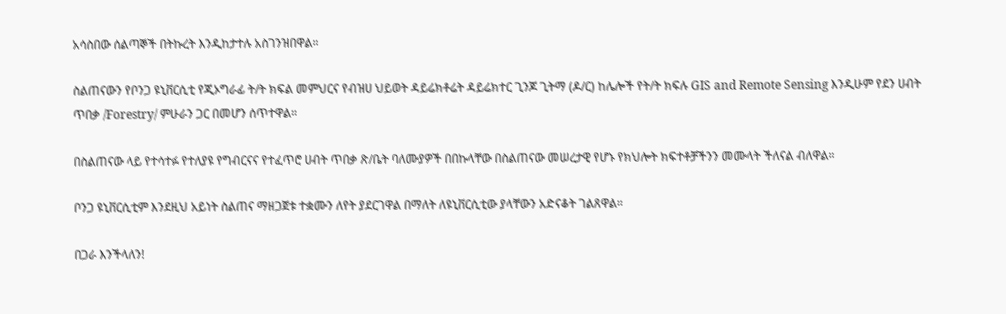አሳስበው ሰልጣኞች በትኩረት እንዲከታተሉ አስገንዝበዋል።

ስልጠናውን የቦንጋ ዩኒቨርሲቲ የጂኦግራፊ ት/ት ክፍል መምህርና የብዝሀ ህይወት ዳይሬክቶሬት ዳይሬክተር ጊንጆ ጊትማ (ዶ/ር) ከሌሎች የት/ት ክፍሉ GIS and Remote Sensing እንዲሁም የደን ሀብት ጥበቃ /Forestry/ ምሁራን ጋር በመሆን ሰጥተዋል።

በስልጠናው ላይ የተሳተፉ የተለያዩ የግብርናና የተፈጥሮ ሀብት ጥበቃ ጽ/ቤት ባለሙያዎች በበኩላቸው በስልጠናው መሠረታዊ የሆኑ የክህሎት ክፍተቶቻችንን መሙላት ችለናል ብለዋል።

ቦንጋ ዩኒቨርሲቲም እንደዚህ አይነት ስልጠና ማዘጋጀቱ ተቋሙን ለየት ያደርገዋል በማለት ለዩኒቨርሲቲው ያላቸውን አድናቆት ገልጸዋል።

በጋራ እንችላለን!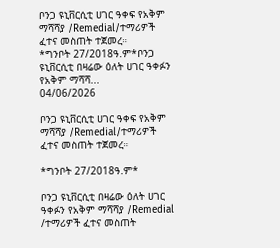ቦንጋ ዩኒቨርሲቲ ሀገር ዓቀፍ የአቅም ማሻሻያ /Remedial/ተማሪዎች ፈተና መስጠት ተጀመረ።       *ግንቦት 27/2018ዓ.ም*ቦንጋ ዩኒቨርሲቲ በዛሬው ዕለት ሀገር ዓቀፉን የአቅም ማሻሻ...
04/06/2026

ቦንጋ ዩኒቨርሲቲ ሀገር ዓቀፍ የአቅም ማሻሻያ /Remedial/ተማሪዎች ፈተና መስጠት ተጀመረ።

*ግንቦት 27/2018ዓ.ም*

ቦንጋ ዩኒቨርሲቲ በዛሬው ዕለት ሀገር ዓቀፉን የአቅም ማሻሻያ /Remedial /ተማሪዎች ፈተና መስጠት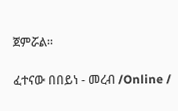ጀምሯል።

ፈተናው በበይነ - መረብ /Online /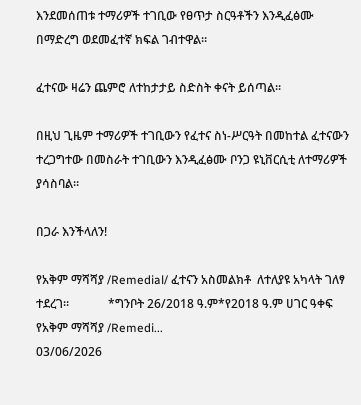እንደመሰጠቱ ተማሪዎች ተገቢው የፀጥታ ስርዓቶችን እንዲፈፅሙ በማድረግ ወደመፈተኛ ክፍል ገብተዋል።

ፈተናው ዛሬን ጨምሮ ለተከታታይ ስድስት ቀናት ይሰጣል።

በዚህ ጊዜም ተማሪዎች ተገቢውን የፈተና ስነ-ሥርዓት በመከተል ፈተናውን ተረጋግተው በመስራት ተገቢውን እንዲፈፅሙ ቦንጋ ዩኒቨርሲቲ ለተማሪዎች ያሳስባል።

በጋራ እንችላለን!

የአቅም ማሻሻያ /Remedial/ ፈተናን አስመልክቶ  ለተለያዩ አካላት ገለፃ ተደረገ።             *ግንቦት 26/2018 ዓ.ም*የ2018 ዓ.ም ሀገር ዓቀፍ የአቅም ማሻሻያ /Remedi...
03/06/2026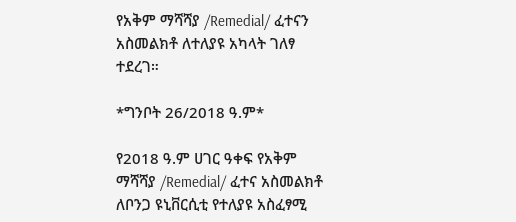የአቅም ማሻሻያ /Remedial/ ፈተናን አስመልክቶ ለተለያዩ አካላት ገለፃ ተደረገ።

*ግንቦት 26/2018 ዓ.ም*

የ2018 ዓ.ም ሀገር ዓቀፍ የአቅም ማሻሻያ /Remedial/ ፈተና አስመልክቶ ለቦንጋ ዩኒቨርሲቲ የተለያዩ አስፈፃሚ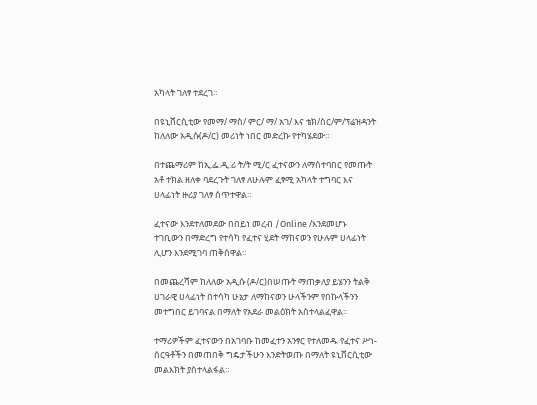አካላት ገለፃ ተደረገ።

በዩኒቨርሲቲው የመማ/ ማስ/ ምር/ ማ/ አገ/ እና ቴክ/ስር/ም/ፕሬዝዳንት ከለለው አዲሱ(ዶ/ር) መሪነት ነበር መድረኩ የተካሄደው።

በተጨማሪም ከኢ.ፌ.ዲ.ሪ ት/ት ሚ/ር ፈተናውን ለማስተባበር የመጡት አቶ ተክል ዘለቀ ባደረጉት ገለፃ ለሁሉም ፈፃሚ አካላት ተግባር እና ሀላፊነት ዙሪያ ገለፃ ሰጥተዋል።

ፈተናው እንደተለመደው በበይነ መረብ /Online /እንደመሆኑ ተገቢውን በማድረግ የተሳካ የፈተና ሂደት ማከናወን የሁሉም ሀላፊነት ሊሆን እንደሚገባ ጠቅሰዋል።

በመጨረሻም ከለለው አዲሱ (ዶ/ር)በሠጡት ማጠቃለያ ይሄንን ትልቅ ሀገራዊ ሀላፊነት በተሳካ ሁኔታ ለማከናወን ሁላችንም የበኩላችንን መተግበር ይገባናል በማለት የአደራ መልዕክት አስተላልፈዋል።

ተማሪዎችም ፈተናውን በአገባቡ ከመፈተን አንፃር የተለመዱ የፈተና ሥነ-ሰርዓቶችን በመጠበቅ ግዴታችሁን እንድትወጡ በማለት ዩኒቨርሲቲው መልእክት ያስተላልፋል።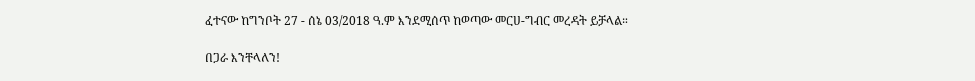ፈተናው ከግንቦት 27 - ሰኔ 03/2018 ዓ.ም እንደሚሰጥ ከወጣው መርሀ-ግብር መረዳት ይቻላል።

በጋራ እንቸላለን!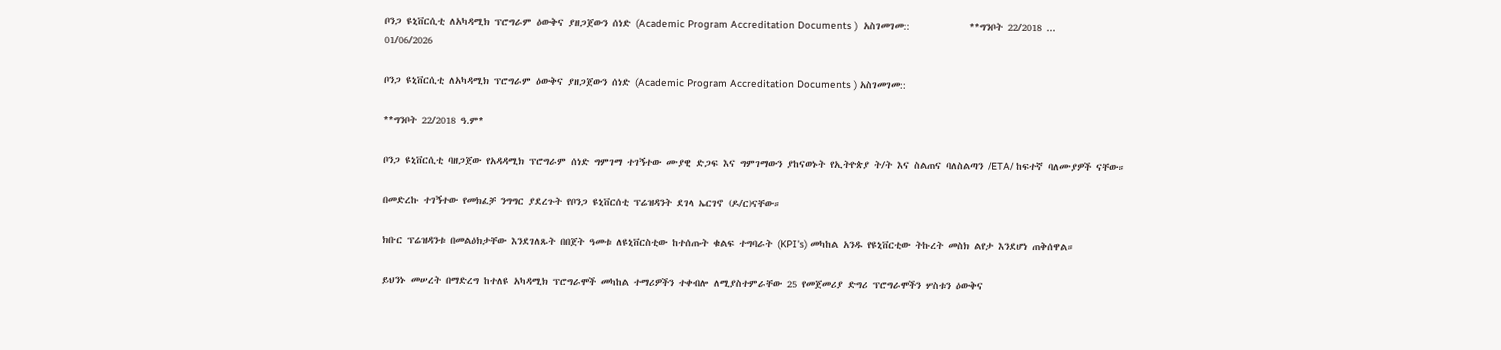ቦንጋ ዩኒቨርሲቲ ለአካዳሚክ ፕሮግራም ዕውቅና ያዘጋጀውን ሰነድ (Academic Program Accreditation Documents )  አስገመገመ::            **ግንቦት 22/2018 ...
01/06/2026

ቦንጋ ዩኒቨርሲቲ ለአካዳሚክ ፕሮግራም ዕውቅና ያዘጋጀውን ሰነድ (Academic Program Accreditation Documents ) አስገመገመ::

**ግንቦት 22/2018 ዓ.ም*

ቦንጋ ዩኒቨርሲቲ ባዘጋጀው የአዳዳሚክ ፕሮግራም ሰነድ ግምገማ ተገኝተው ሙያዊ ድጋፍ እና ግምገማውን ያከናወኑት የኢትዮጵያ ት/ት እና ስልጠና ባለስልጣን /ETA/ ከፍተኛ ባለሙያዎች ናቸው።

በመድረኩ ተገኝተው የመክፈቻ ንግግር ያደረጉት የቦንጋ ዩኒቨርሰቲ ፕሬዝዳንት ደገላ ኤርገኖ (ዶ/ር)ናቸው።

ክቡር ፕሬዝዳንቱ በመልዕክታቸው እንደገለጹት በበጀት ዓመቱ ለዩኒቨርስቲው ከተሰጡት ቁልፍ ተግባራት (KPI's) መካከል አንዱ የዩኒቨርቲው ትኩረት መስክ ልየታ እንደሆነ ጠቅሰዋል።

ይህንኑ መሠረት በማድረግ ከተለዩ አካዳሚክ ፕሮግራሞች መካከል ተማሪዎችን ተቀብሎ ለሚያስተምራቸው 25 የመጀመሪያ ድግሪ ፕሮግራሞችን ሦስቱን ዕውቅና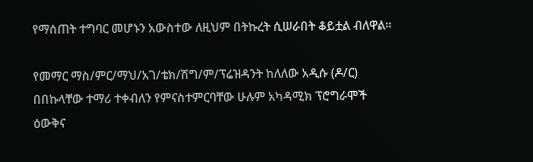የማሰጠት ተግባር መሆኑን አውስተው ለዚህም በትኩረት ሲሠራበት ቆይቷል ብለዋል።

የመማር ማስ/ምር/ማህ/አገ/ቴክ/ሽግ/ም/ፕሬዝዳንት ከለለው አዲሱ (ዶ/ር) በበኩላቸው ተማሪ ተቀብለን የምናስተምርባቸው ሁሉም አካዳሚክ ፕሮግራሞች ዕውቅና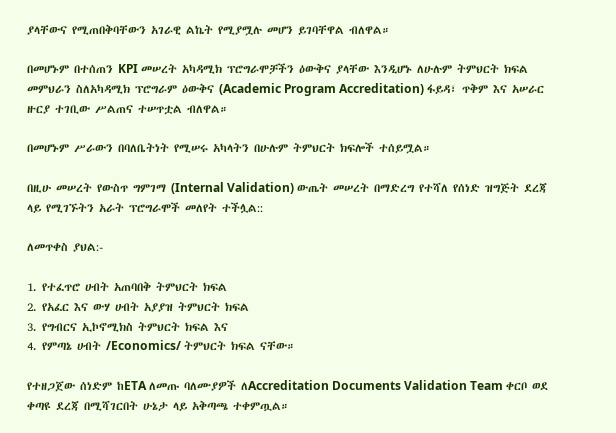ያላቸውና የሚጠበቅባቸውን አገራዊ ልኬት የሚያሟሉ መሆን ይገባቸዋል ብለዋል።

በመሆኑም በተሰጠን KPI መሠረት አካዳሚክ ፕሮግራሞቻችን ዕውቅና ያላቸው እንዲሆኑ ለሁሉም ትምህርት ክፍል መምህራን ስለአካዳሚክ ፕሮግራም ዕውቅና (Academic Program Accreditation) ፋይዳ፣ ጥቅም እና አሠራር ዙርያ ተገቢው ሥልጠና ተሠጥቷል ብለዋል።

በመሆኑም ሥራውን በባለቤትነት የሚሠሩ አካላትን በሁሉም ትምህርት ክፍሎች ተሰይሟል።

በዚሁ መሠረት የውስጥ ግምገማ (Internal Validation) ውጤት መሠረት በማድረግ የተሻለ የሰነድ ዝግጅት ደረጃ ላይ የሚገኙትን አራት ፕሮግራሞች መለየት ተችሏል::

ለመጥቀስ ያህል:-

1. የተፈጥሮ ሀብት አጠባበቅ ትምህርት ክፍል
2. የአፈር እና ውሃ ሀብት አያያዝ ትምህርት ክፍል
3. የግብርና ኢኮኖሚክስ ትምህርት ክፍል እና
4. የምጣኔ ሀብት /Economics/ ትምህርት ክፍል ናቸው።

የተዘጋጀው ሰነድም ከETA ለመጡ ባለሙያዎች ለAccreditation Documents Validation Team ቀርቦ ወደ ቀጣዩ ደረጃ በሚሻገርበት ሁኔታ ላይ አቅጣጫ ተቀምጧል።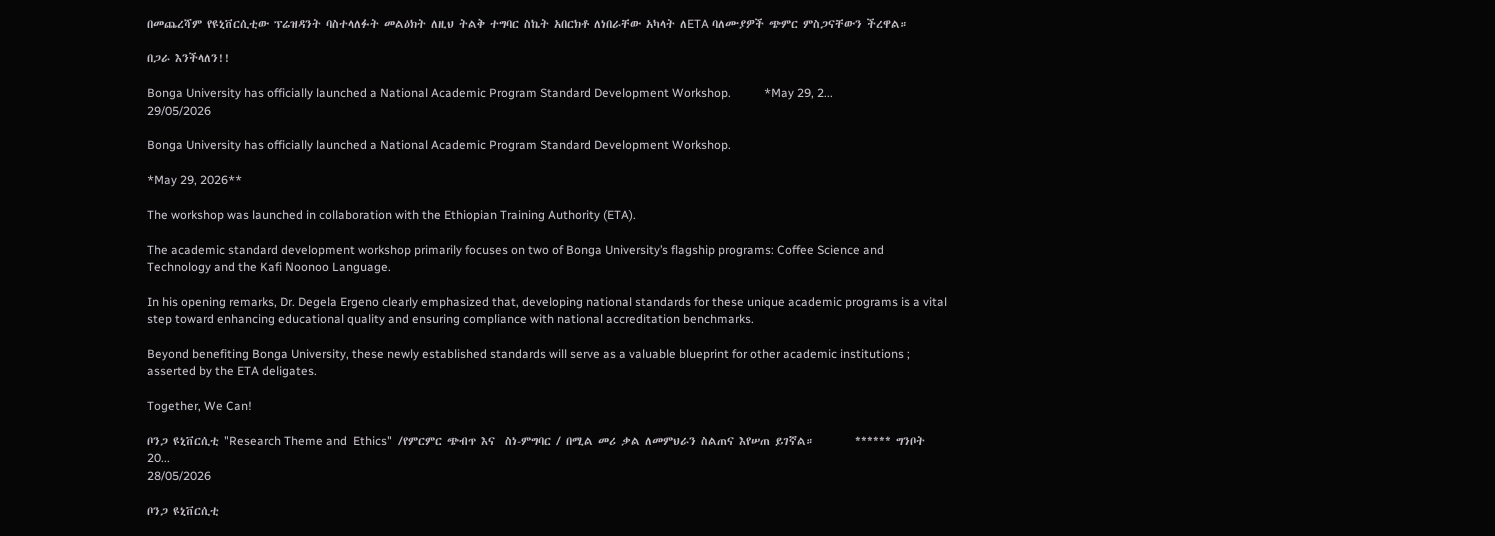በመጨረሻም የዩኒቨርሲቲው ፕሬዝዳንት ባስተላለፉት መልዕክት ለዚህ ትልቅ ተግባር ስኬት አበርክቶ ለነበራቸው አካላት ለETA ባለሙያዎች ጭምር ምስጋናቸውን ችረዋል።

በጋራ እንችላለን!!

Bonga University has officially launched a National Academic Program Standard Development Workshop.           *May 29, 2...
29/05/2026

Bonga University has officially launched a National Academic Program Standard Development Workshop.

*May 29, 2026**

The workshop was launched in collaboration with the Ethiopian Training Authority (ETA).

The academic standard development workshop primarily focuses on two of Bonga University’s flagship programs: Coffee Science and Technology and the Kafi Noonoo Language.

In his opening remarks, Dr. Degela Ergeno clearly emphasized that, developing national standards for these unique academic programs is a vital step toward enhancing educational quality and ensuring compliance with national accreditation benchmarks.

Beyond benefiting Bonga University, these newly established standards will serve as a valuable blueprint for other academic institutions ; asserted by the ETA deligates.

Together, We Can!

ቦንጋ ዩኒቨርሲቲ "Research Theme and  Ethics"  /የምርምር ጭብጥ እና  ስነ-ምግባር / በሚል መሪ ቃል ለመምህራን ስልጠና እየሠጠ ይገኛል።        ****** ግንቦት 20...
28/05/2026

ቦንጋ ዩኒቨርሲቲ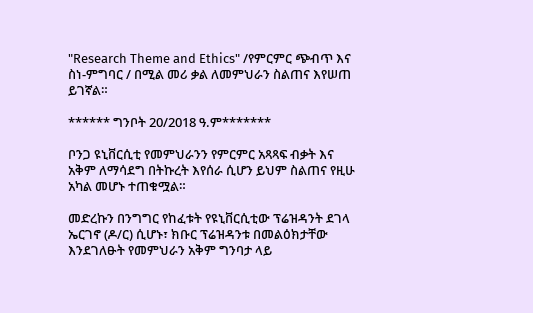"Research Theme and Ethics" /የምርምር ጭብጥ እና ስነ-ምግባር / በሚል መሪ ቃል ለመምህራን ስልጠና እየሠጠ ይገኛል።

****** ግንቦት 20/2018 ዓ.ም*******

ቦንጋ ዩኒቨርሲቲ የመምህራንን የምርምር አጻጻፍ ብቃት እና አቅም ለማሳደግ በትኩረት እየሰራ ሲሆን ይህም ስልጠና የዚሁ አካል መሆኑ ተጠቁሟል።

መድረኩን በንግግር የከፈቱት የዩኒቨርሲቲው ፕሬዝዳንት ደገላ ኤርገኖ (ዶ/ር) ሲሆኑ፣ ክቡር ፕሬዝዳንቱ በመልዕክታቸው እንደገለፁት የመምህራን አቅም ግንባታ ላይ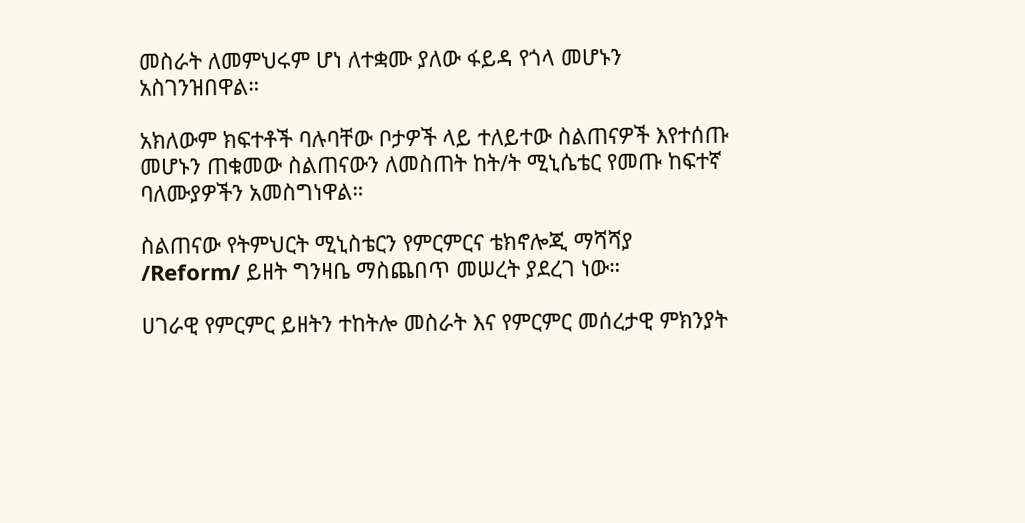መስራት ለመምህሩም ሆነ ለተቋሙ ያለው ፋይዳ የጎላ መሆኑን አስገንዝበዋል።

አክለውም ክፍተቶች ባሉባቸው ቦታዎች ላይ ተለይተው ስልጠናዎች እየተሰጡ መሆኑን ጠቁመው ስልጠናውን ለመስጠት ከት/ት ሚኒሴቴር የመጡ ከፍተኛ ባለሙያዎችን አመስግነዋል።

ስልጠናው የትምህርት ሚኒስቴርን የምርምርና ቴክኖሎጂ ማሻሻያ /Reform/ ይዘት ግንዛቤ ማስጨበጥ መሠረት ያደረገ ነው።

ሀገራዊ የምርምር ይዘትን ተከትሎ መስራት እና የምርምር መሰረታዊ ምክንያት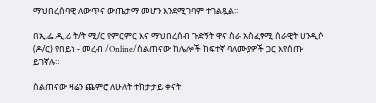ማህበረሰባዊ ለውጥና ውጤታማ መሆን እንደሚገባም ተገልጿል።

በኢ.ፌ.ዲ.ሪ ት/ት ሚ/ር የምርምር እና ማህበረሰብ ጉድኝት ዋና ስራ አስፈፃሚ ሰራዊት ሀንዲሶ (ዶ/ር) የበይነ - መረብ /Online/ስልጠናው ከሌሎች ከፍተኛ ባለሙያዎች ጋር እየሰጡ ይገኛሉ።

ስልጠናው ዛሬን ጨምሮ ለሁለት ተከታታይ ቀናት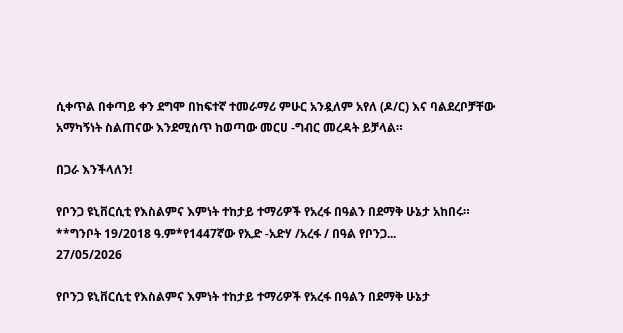ሲቀጥል በቀጣይ ቀን ደግሞ በከፍተኛ ተመራማሪ ምሁር አንዷለም አየለ (ዶ/ር) እና ባልደረቦቻቸው አማካኝነት ስልጠናው እንደሚሰጥ ከወጣው መርሀ -ግብር መረዳት ይቻላል።

በጋራ እንችላለን!

የቦንጋ ዩኒቨርሲቲ የእስልምና እምነት ተከታይ ተማሪዎች የአረፋ በዓልን በደማቅ ሁኔታ አከበሩ።          **ግንቦት 19/2018 ዓ.ም*የ1447ኛው የኢድ -አድሃ /አረፋ / በዓል የቦንጋ...
27/05/2026

የቦንጋ ዩኒቨርሲቲ የእስልምና እምነት ተከታይ ተማሪዎች የአረፋ በዓልን በደማቅ ሁኔታ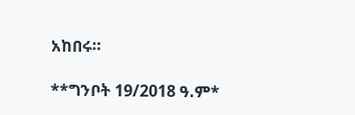አከበሩ።

**ግንቦት 19/2018 ዓ.ም*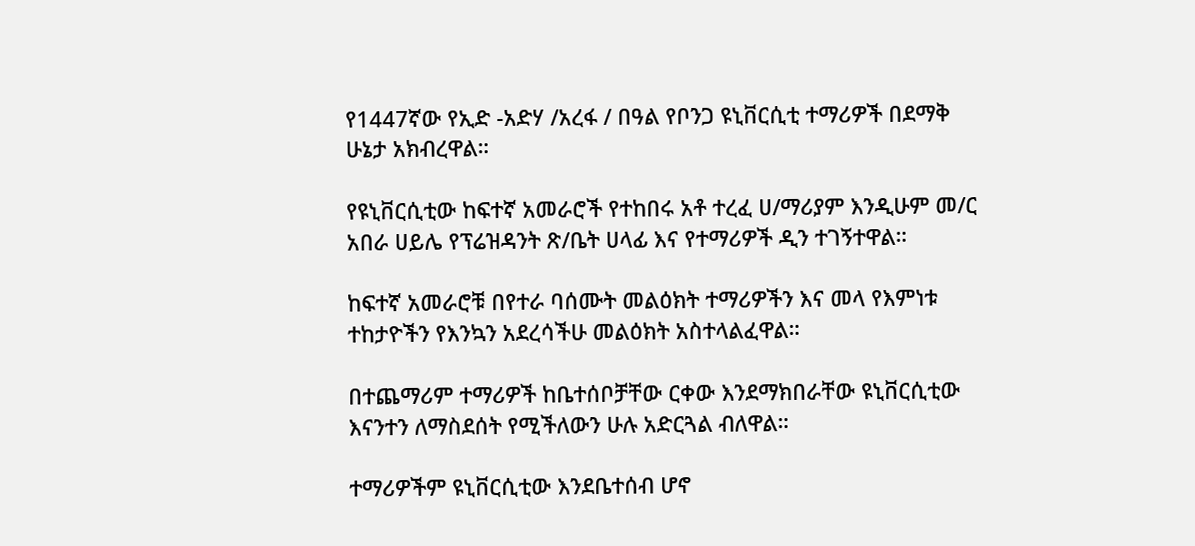የ1447ኛው የኢድ -አድሃ /አረፋ / በዓል የቦንጋ ዩኒቨርሲቲ ተማሪዎች በደማቅ ሁኔታ አክብረዋል።

የዩኒቨርሲቲው ከፍተኛ አመራሮች የተከበሩ አቶ ተረፈ ሀ/ማሪያም እንዲሁም መ/ር አበራ ሀይሌ የፕሬዝዳንት ጽ/ቤት ሀላፊ እና የተማሪዎች ዲን ተገኝተዋል።

ከፍተኛ አመራሮቹ በየተራ ባሰሙት መልዕክት ተማሪዎችን እና መላ የእምነቱ ተከታዮችን የእንኳን አደረሳችሁ መልዕክት አስተላልፈዋል።

በተጨማሪም ተማሪዎች ከቤተሰቦቻቸው ርቀው እንደማክበራቸው ዩኒቨርሲቲው እናንተን ለማስደሰት የሚችለውን ሁሉ አድርጓል ብለዋል።

ተማሪዎችም ዩኒቨርሲቲው እንደቤተሰብ ሆኖ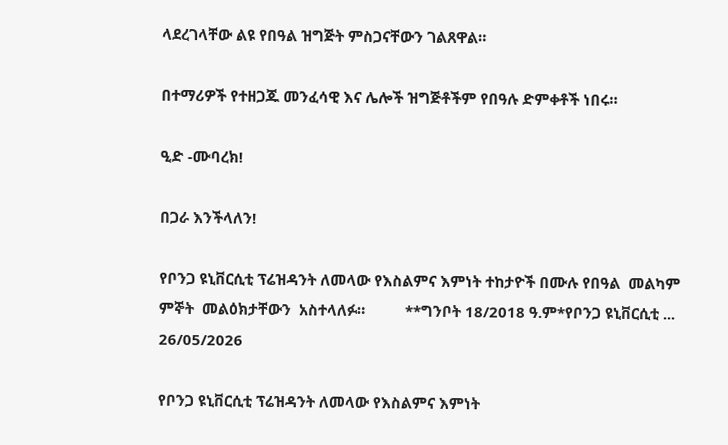ላደረገላቸው ልዩ የበዓል ዝግጅት ምስጋናቸውን ገልጸዋል።

በተማሪዎች የተዘጋጁ መንፈሳዊ እና ሌሎች ዝግጅቶችም የበዓሉ ድምቀቶች ነበሩ።

ዒድ -ሙባረክ!

በጋራ እንችላለን!

የቦንጋ ዩኒቨርሲቲ ፕሬዝዳንት ለመላው የእስልምና እምነት ተከታዮች በሙሉ የበዓል  መልካም ምኞት  መልዕክታቸውን  አስተላለፉ።          **ግንቦት 18/2018 ዓ.ም*የቦንጋ ዩኒቨርሲቲ ...
26/05/2026

የቦንጋ ዩኒቨርሲቲ ፕሬዝዳንት ለመላው የእስልምና እምነት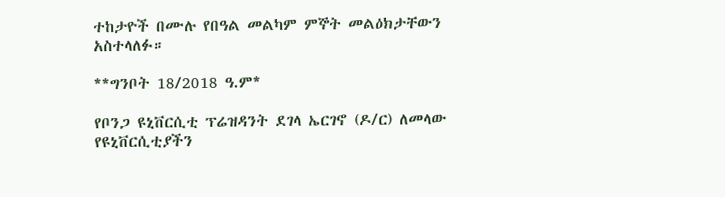ተከታዮች በሙሉ የበዓል መልካም ምኞት መልዕክታቸውን አስተላለፉ።

**ግንቦት 18/2018 ዓ.ም*

የቦንጋ ዩኒቨርሲቲ ፕሬዝዳንት ደገላ ኤርገኖ (ዶ/ር) ለመላው የዩኒቨርሲቲያችን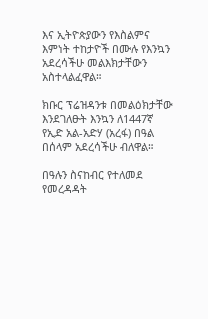እና ኢትዮጵያውን የእስልምና እምነት ተከታዮች በሙሉ የእንኳን አደረሳችሁ መልእክታቸውን አስተላልፈዋል።

ክቡር ፕሬዝዳንቱ በመልዕክታቸው እንደገለፁት እንኳን ለ1447ኛ የኢድ አል-አድሃ (አረፋ) በዓል በሰላም አደረሳችሁ ብለዋል።

በዓሉን ስናከብር የተለመደ የመረዳዳት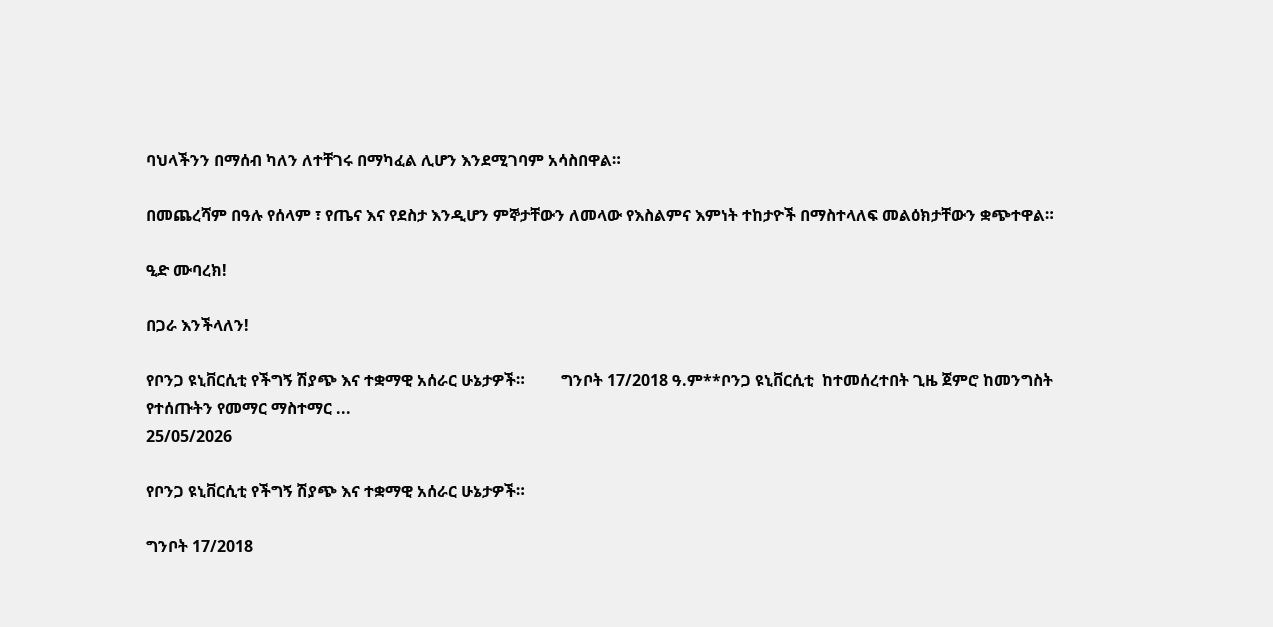ባህላችንን በማሰብ ካለን ለተቸገሩ በማካፈል ሊሆን እንደሚገባም አሳስበዋል።

በመጨረሻም በዓሉ የሰላም ፣ የጤና እና የደስታ እንዲሆን ምኞታቸውን ለመላው የእስልምና እምነት ተከታዮች በማስተላለፍ መልዕክታቸውን ቋጭተዋል።

ዒድ ሙባረክ!

በጋራ እንችላለን!

የቦንጋ ዩኒቨርሲቲ የችግኝ ሽያጭ እና ተቋማዊ አሰራር ሁኔታዎች።         ግንቦት 17/2018 ዓ.ም**ቦንጋ ዩኒቨርሲቲ  ከተመሰረተበት ጊዜ ጀምሮ ከመንግስት የተሰጡትን የመማር ማስተማር ...
25/05/2026

የቦንጋ ዩኒቨርሲቲ የችግኝ ሽያጭ እና ተቋማዊ አሰራር ሁኔታዎች።

ግንቦት 17/2018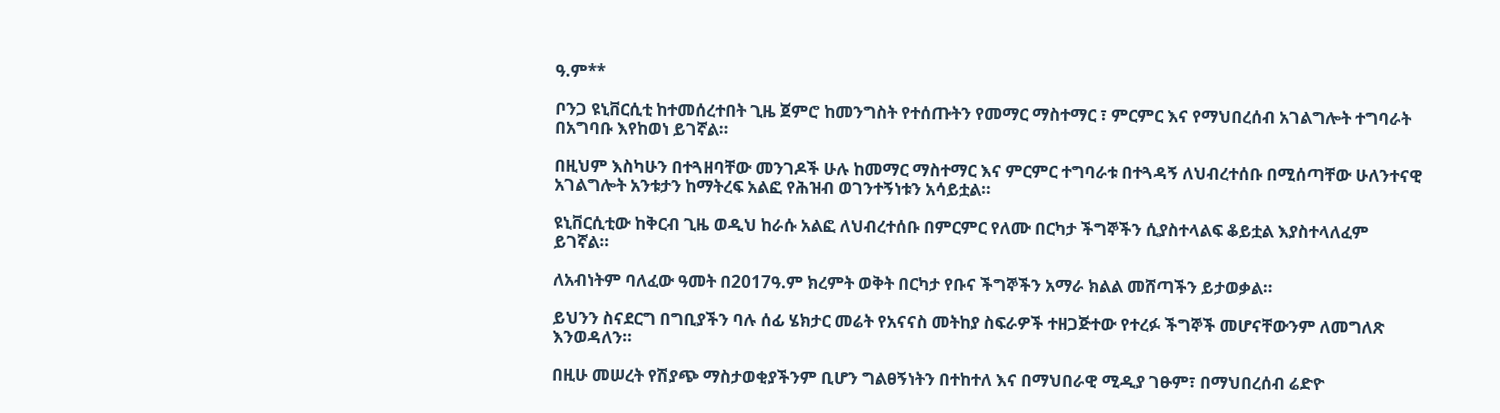ዓ.ም**

ቦንጋ ዩኒቨርሲቲ ከተመሰረተበት ጊዜ ጀምሮ ከመንግስት የተሰጡትን የመማር ማስተማር ፣ ምርምር እና የማህበረሰብ አገልግሎት ተግባራት በአግባቡ እየከወነ ይገኛል።

በዚህም እስካሁን በተጓዘባቸው መንገዶች ሁሉ ከመማር ማስተማር እና ምርምር ተግባራቱ በተጓዳኝ ለህብረተሰቡ በሚሰጣቸው ሁለንተናዊ አገልግሎት አንቱታን ከማትረፍ አልፎ የሕዝብ ወገንተኝነቱን አሳይቷል።

ዩኒቨርሲቲው ከቅርብ ጊዜ ወዲህ ከራሱ አልፎ ለህብረተሰቡ በምርምር የለሙ በርካታ ችግኞችን ሲያስተላልፍ ቆይቷል እያስተላለፈም ይገኛል።

ለአብነትም ባለፈው ዓመት በ2017ዓ.ም ክረምት ወቅት በርካታ የቡና ችግኞችን አማራ ክልል መሸጣችን ይታወቃል።

ይህንን ስናደርግ በግቢያችን ባሉ ሰፊ ሄክታር መሬት የአናናስ መትከያ ስፍራዎች ተዘጋጅተው የተረፉ ችግኞች መሆናቸውንም ለመግለጽ እንወዳለን።

በዚሁ መሠረት የሽያጭ ማስታወቂያችንም ቢሆን ግልፀኝነትን በተከተለ እና በማህበራዊ ሚዲያ ገፁም፣ በማህበረሰብ ሬድዮ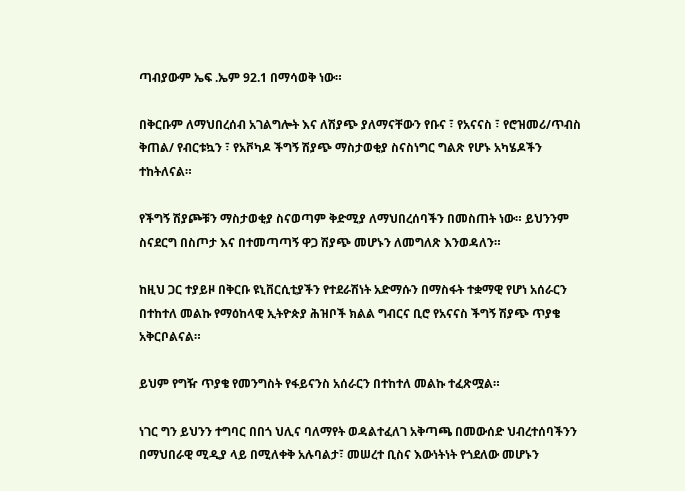ጣብያውም ኤፍ .ኤም 92.1 በማሳወቅ ነው።

በቅርቡም ለማህበረሰብ አገልግሎት እና ለሽያጭ ያለማናቸውን የቡና ፣ የአናናስ ፣ የሮዝመሪ/ጥብስ ቅጠል/ የብርቱኳን ፣ የአቮካዶ ችግኝ ሽያጭ ማስታወቂያ ስናስነግር ግልጽ የሆኑ አካሄዶችን ተከትለናል።

የችግኝ ሽያጮቹን ማስታወቂያ ስናወጣም ቅድሚያ ለማህበረሰባችን በመስጠት ነው። ይህንንም ስናደርግ በስጦታ እና በተመጣጣኝ ዋጋ ሽያጭ መሆኑን ለመግለጽ እንወዳለን።

ከዚህ ጋር ተያይዞ በቅርቡ ዩኒቨርሲቲያችን የተደራሽነት አድማሱን በማስፋት ተቋማዊ የሆነ አሰራርን በተከተለ መልኩ የማዕከላዊ ኢትዮጵያ ሕዝቦች ክልል ግብርና ቢሮ የአናናስ ችግኝ ሽያጭ ጥያቄ አቅርቦልናል።

ይህም የግዥ ጥያቄ የመንግስት የፋይናንስ አሰራርን በተከተለ መልኩ ተፈጽሟል።

ነገር ግን ይህንን ተግባር በበጎ ህሊና ባለማየት ወዳልተፈለገ አቅጣጫ በመውሰድ ህብረተሰባችንን በማህበራዊ ሚዲያ ላይ በሚለቀቅ አሉባልታ፣ መሠረተ ቢስና እውነትነት የጎደለው መሆኑን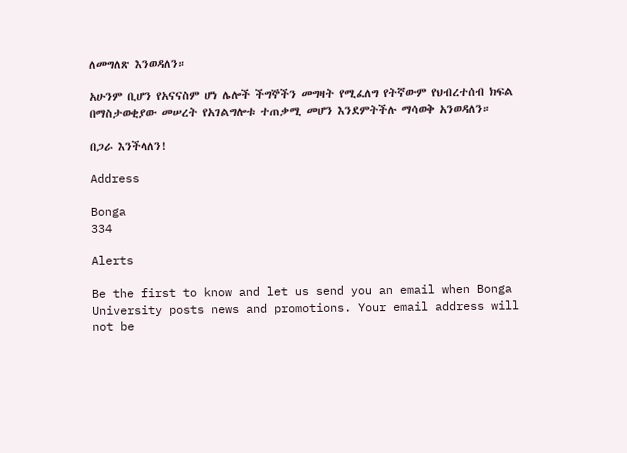ለመግለጽ እንወዳለን።

አሁንም ቢሆን የአናናስም ሆነ ሌሎች ችግኞችን መግዛት የሚፈለግ የትኛውም የህብረተሰብ ክፍል በማስታወቂያው መሠረት የአገልግሎቱ ተጠቃሚ መሆን እንደምትችሉ ማሳወቅ አንወዳለን።

በጋራ እንችላለን!

Address

Bonga
334

Alerts

Be the first to know and let us send you an email when Bonga University posts news and promotions. Your email address will not be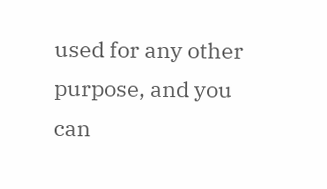used for any other purpose, and you can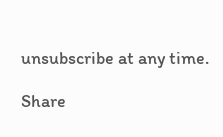unsubscribe at any time.

Share